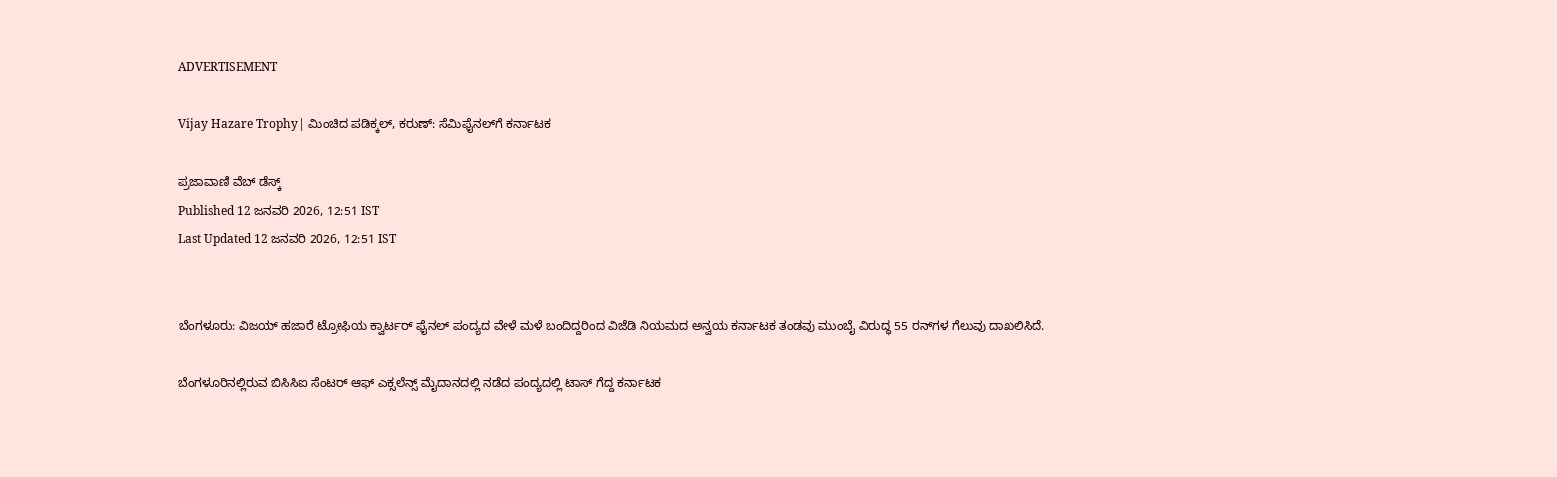ADVERTISEMENT

Vijay Hazare Trophy| ಮಿಂಚಿದ ಪಡಿಕ್ಕಲ್, ಕರುಣ್: ಸೆಮಿಫೈನಲ್‌ಗೆ ಕರ್ನಾಟಕ

ಪ್ರಜಾವಾಣಿ ವೆಬ್‌ ಡೆಸ್ಕ್‌
Published 12 ಜನವರಿ 2026, 12:51 IST
Last Updated 12 ಜನವರಿ 2026, 12:51 IST


ಬೆಂಗಳೂರು: ವಿಜಯ್‌ ಹಜಾರೆ ಟ್ರೋಫಿಯ ಕ್ವಾರ್ಟರ್‌ ಫೈನಲ್‌ ಪಂದ್ಯದ ವೇಳೆ ಮಳೆ ಬಂದಿದ್ದರಿಂದ ವಿಜೆಡಿ ನಿಯಮದ ಅನ್ವಯ ಕರ್ನಾಟಕ ತಂಡವು ಮುಂಬೈ ವಿರುದ್ಧ 55 ರನ್‌ಗಳ ಗೆಲುವು ದಾಖಲಿಸಿದೆ.

ಬೆಂಗಳೂರಿನಲ್ಲಿರುವ ಬಿಸಿಸಿಐ ಸೆಂಟರ್‌ ಆಫ್‌ ಎಕ್ಸಲೆನ್ಸ್‌ ಮೈದಾನದಲ್ಲಿ ನಡೆದ ಪಂದ್ಯದಲ್ಲಿ ಟಾಸ್ ಗೆದ್ದ ಕರ್ನಾಟಕ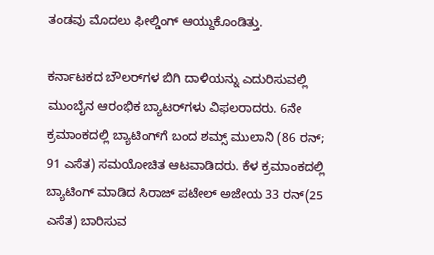ತಂಡವು ಮೊದಲು ಫೀಲ್ಡಿಂಗ್‌ ಆಯ್ದುಕೊಂಡಿತ್ತು.

ಕರ್ನಾಟಕದ ಬೌಲರ್‌ಗಳ ಬಿಗಿ ದಾಳಿಯನ್ನು ಎದುರಿಸುವಲ್ಲಿ ಮುಂಬೈನ ಆರಂಭಿಕ ಬ್ಯಾಟರ್‌ಗಳು ವಿಫಲರಾದರು. 6ನೇ ಕ್ರಮಾಂಕದಲ್ಲಿ ಬ್ಯಾಟಿಂಗ್‌ಗೆ ಬಂದ ಶಮ್ಸ್ ಮುಲಾನಿ (86 ರನ್‌; 91 ಎಸೆತ) ಸಮಯೋಚಿತ ಆಟವಾಡಿದರು. ಕೆಳ ಕ್ರಮಾಂಕದಲ್ಲಿ ಬ್ಯಾಟಿಂಗ್‌ ಮಾಡಿದ ಸಿರಾಜ್‌ ಪಟೇಲ್‌ ಅಜೇಯ 33 ರನ್‌(25 ಎಸೆತ) ಬಾರಿಸುವ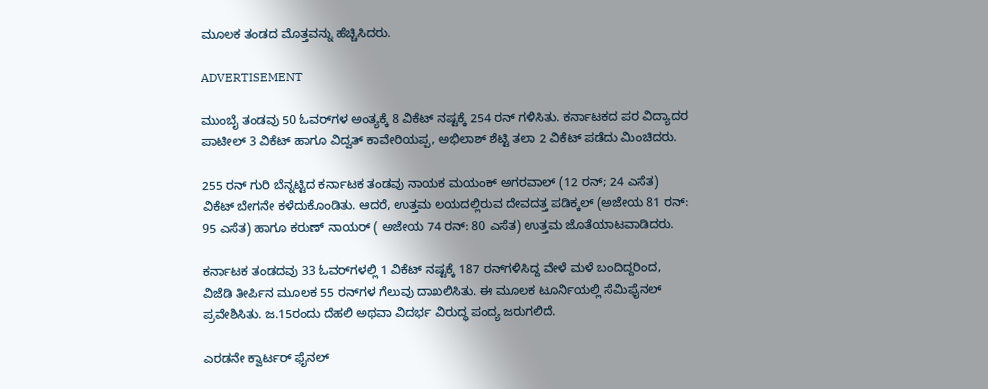ಮೂಲಕ ತಂಡದ ಮೊತ್ತವನ್ನು ಹೆಚ್ಚಿಸಿದರು.

ADVERTISEMENT

ಮುಂಬೈ ತಂಡವು 50 ಓವರ್‌ಗಳ ಅಂತ್ಯಕ್ಕೆ 8 ವಿಕೆಟ್‌ ನಷ್ಟಕ್ಕೆ 254 ರನ್‌ ಗಳಿಸಿತು. ಕರ್ನಾಟಕದ ಪರ ವಿದ್ಯಾದರ ಪಾಟೀಲ್‌ 3 ವಿಕೆಟ್‌ ಹಾಗೂ ವಿದ್ವತ್‌ ಕಾವೇರಿಯಪ್ಪ, ಅಭಿಲಾಶ್‌ ಶೆಟ್ಟಿ ತಲಾ 2 ವಿಕೆಟ್‌ ಪಡೆದು ಮಿಂಚಿದರು.

255 ರನ್‌ ಗುರಿ ಬೆನ್ನಟ್ಟಿದ ಕರ್ನಾಟಕ ತಂಡವು ನಾಯಕ ಮಯಂಕ್ ಅಗರವಾಲ್‌ (12 ರನ್‌; 24 ಎಸೆತ) ವಿಕೆಟ್‌ ಬೇಗನೇ ಕಳೆದುಕೊಂಡಿತು. ಆದರೆ, ಉತ್ತಮ ಲಯದಲ್ಲಿರುವ ದೇವದತ್ತ ಪಡಿಕ್ಕಲ್ (ಅಜೇಯ 81 ರನ್‌: 95 ಎಸೆತ) ಹಾಗೂ ಕರುಣ್‌ ನಾಯರ್‌ ( ಅಜೇಯ 74 ರನ್‌: 80 ಎಸೆತ) ಉತ್ತಮ ಜೊತೆಯಾಟವಾಡಿದರು.

ಕರ್ನಾಟಕ ತಂಡದವು 33 ಓವರ್‌ಗಳಲ್ಲಿ 1 ವಿಕೆಟ್‌ ನಷ್ಟಕ್ಕೆ 187 ರನ್‌ಗಳಿಸಿದ್ದ ವೇಳೆ ಮಳೆ ಬಂದಿದ್ದರಿಂದ, ವಿಜೆಡಿ ತೀರ್ಪಿನ ಮೂಲಕ 55 ರನ್‌ಗಳ ಗೆಲುವು ದಾಖಲಿಸಿತು. ಈ ಮೂಲಕ ಟೂರ್ನಿಯಲ್ಲಿ ಸೆಮಿಫೈನಲ್‌ ಪ್ರವೇಶಿಸಿತು. ಜ.15ರಂದು ದೆಹಲಿ ಅಥವಾ ವಿದರ್ಭ ವಿರುದ್ಧ ಪಂದ್ಯ ಜರುಗಲಿದೆ.

ಎರಡನೇ ಕ್ವಾರ್ಟರ್‌ ಫೈನಲ್‌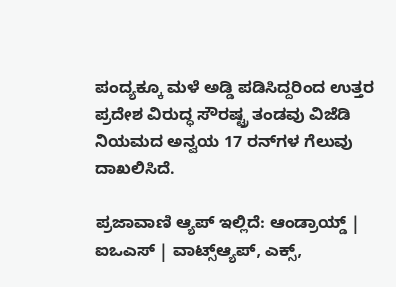ಪಂದ್ಯಕ್ಕೂ ಮಳೆ ಅಡ್ಡಿ ಪಡಿಸಿದ್ದರಿಂದ ಉತ್ತರ ಪ್ರದೇಶ ವಿರುದ್ಧ ಸೌರಷ್ಟ್ರ ತಂಡವು ವಿಜೆಡಿ ನಿಯಮದ ಅನ್ವಯ 17 ರನ್‌ಗಳ ಗೆಲುವು ದಾಖಲಿಸಿದೆ.

ಪ್ರಜಾವಾಣಿ ಆ್ಯಪ್ ಇಲ್ಲಿದೆ: ಆಂಡ್ರಾಯ್ಡ್ | ಐಒಎಸ್ | ವಾಟ್ಸ್ಆ್ಯಪ್, ಎಕ್ಸ್,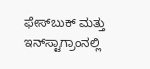ಫೇಸ್‌ಬುಕ್ ಮತ್ತು ಇನ್‌ಸ್ಟಾಗ್ರಾಂನಲ್ಲಿ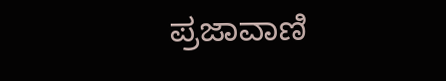ಪ್ರಜಾವಾಣಿ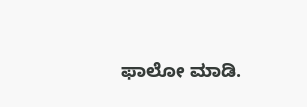ಫಾಲೋ ಮಾಡಿ.